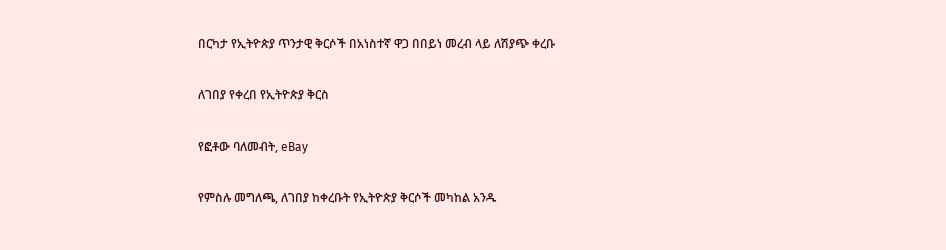በርካታ የኢትዮጵያ ጥንታዊ ቅርሶች በአነስተኛ ዋጋ በበይነ መረብ ላይ ለሽያጭ ቀረቡ

ለገበያ የቀረበ የኢትዮጵያ ቅርስ

የፎቶው ባለመብት, eBay

የምስሉ መግለጫ, ለገበያ ከቀረቡት የኢትዮጵያ ቅርሶች መካከል አንዱ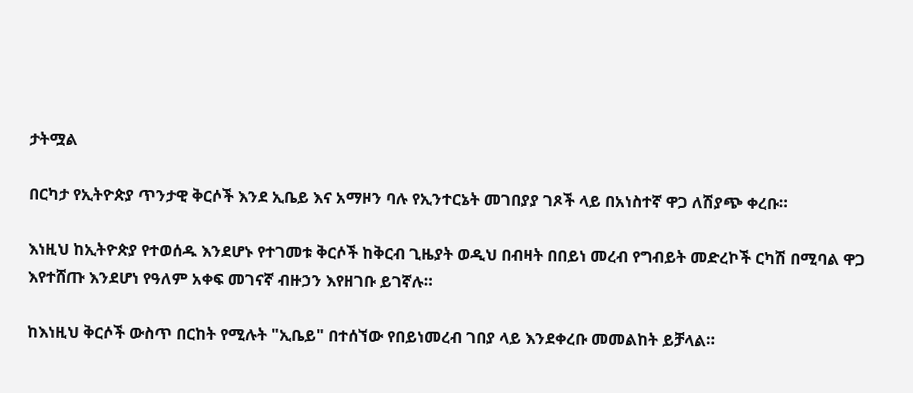ታትሟል

በርካታ የኢትዮጵያ ጥንታዊ ቅርሶች እንደ ኢቤይ እና አማዞን ባሉ የኢንተርኔት መገበያያ ገጾች ላይ በአነስተኛ ዋጋ ለሽያጭ ቀረቡ።

እነዚህ ከኢትዮጵያ የተወሰዱ እንደሆኑ የተገመቱ ቅርሶች ከቅርብ ጊዜያት ወዲህ በብዛት በበይነ መረብ የግብይት መድረኮች ርካሽ በሚባል ዋጋ እየተሸጡ እንደሆነ የዓለም አቀፍ መገናኛ ብዙኃን እየዘገቡ ይገኛሉ።

ከእነዚህ ቅርሶች ውስጥ በርከት የሚሉት "ኢቤይ" በተሰኘው የበይነመረብ ገበያ ላይ እንደቀረቡ መመልከት ይቻላል።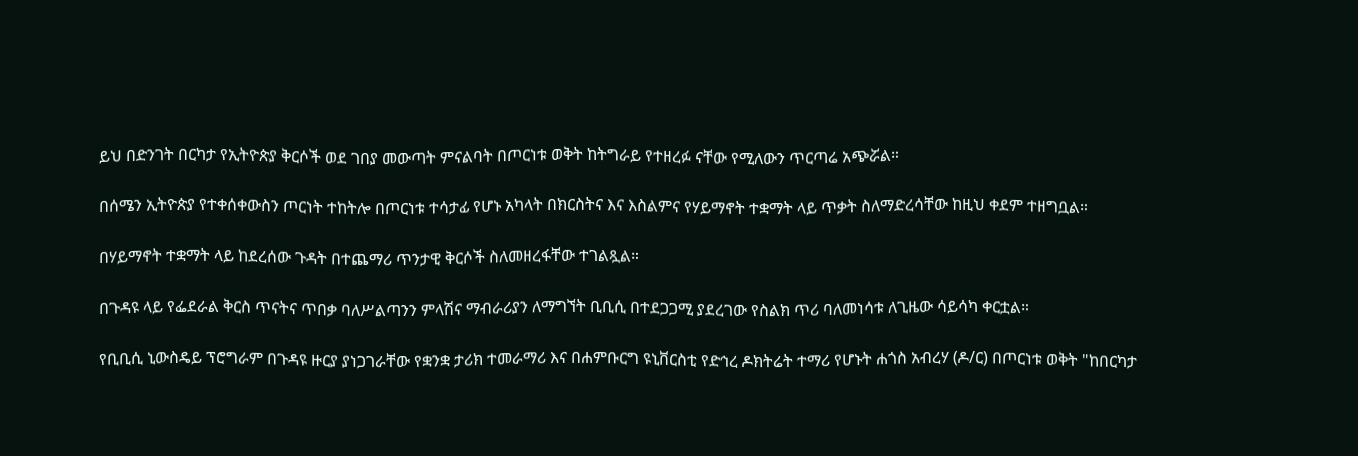ይህ በድንገት በርካታ የኢትዮጵያ ቅርሶች ወደ ገበያ መውጣት ምናልባት በጦርነቱ ወቅት ከትግራይ የተዘረፉ ናቸው የሚለውን ጥርጣሬ አጭሯል።

በሰሜን ኢትዮጵያ የተቀሰቀውስን ጦርነት ተከትሎ በጦርነቱ ተሳታፊ የሆኑ አካላት በክርስትና እና እስልምና የሃይማኖት ተቋማት ላይ ጥቃት ስለማድረሳቸው ከዚህ ቀደም ተዘግቧል።

በሃይማኖት ተቋማት ላይ ከደረሰው ጉዳት በተጨማሪ ጥንታዊ ቅርሶች ስለመዘረፋቸው ተገልጿል።

በጉዳዩ ላይ የፌደራል ቅርስ ጥናትና ጥበቃ ባለሥልጣንን ምላሽና ማብራሪያን ለማግኘት ቢቢሲ በተደጋጋሚ ያደረገው የስልክ ጥሪ ባለመነሳቱ ለጊዜው ሳይሳካ ቀርቷል።

የቢቢሲ ኒውስዴይ ፕሮግራም በጉዳዩ ዙርያ ያነጋገራቸው የቋንቋ ታሪክ ተመራማሪ እና በሐምቡርግ ዩኒቨርስቲ የድኅረ ዶክትሬት ተማሪ የሆኑት ሐጎስ አብረሃ (ዶ/ር) በጦርነቱ ወቅት "ከበርካታ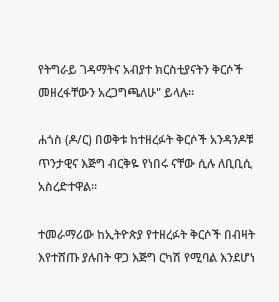የትግራይ ገዳማትና አብያተ ክርስቲያናትን ቅርሶች መዘረፋቸውን አረጋግጫለሁ" ይላሉ።

ሐጎስ (ዶ/ር) በወቅቱ ከተዘረፉት ቅርሶች አንዳንዶቹ ጥንታዊና እጅግ ብርቅዬ የነበሩ ናቸው ሲሉ ለቢቢሲ አስረድተዋል።

ተመራማሪው ከኢትዮጵያ የተዘረፉት ቅርሶች በብዛት እየተሸጡ ያሉበት ዋጋ እጅግ ርካሽ የሚባል እንደሆነ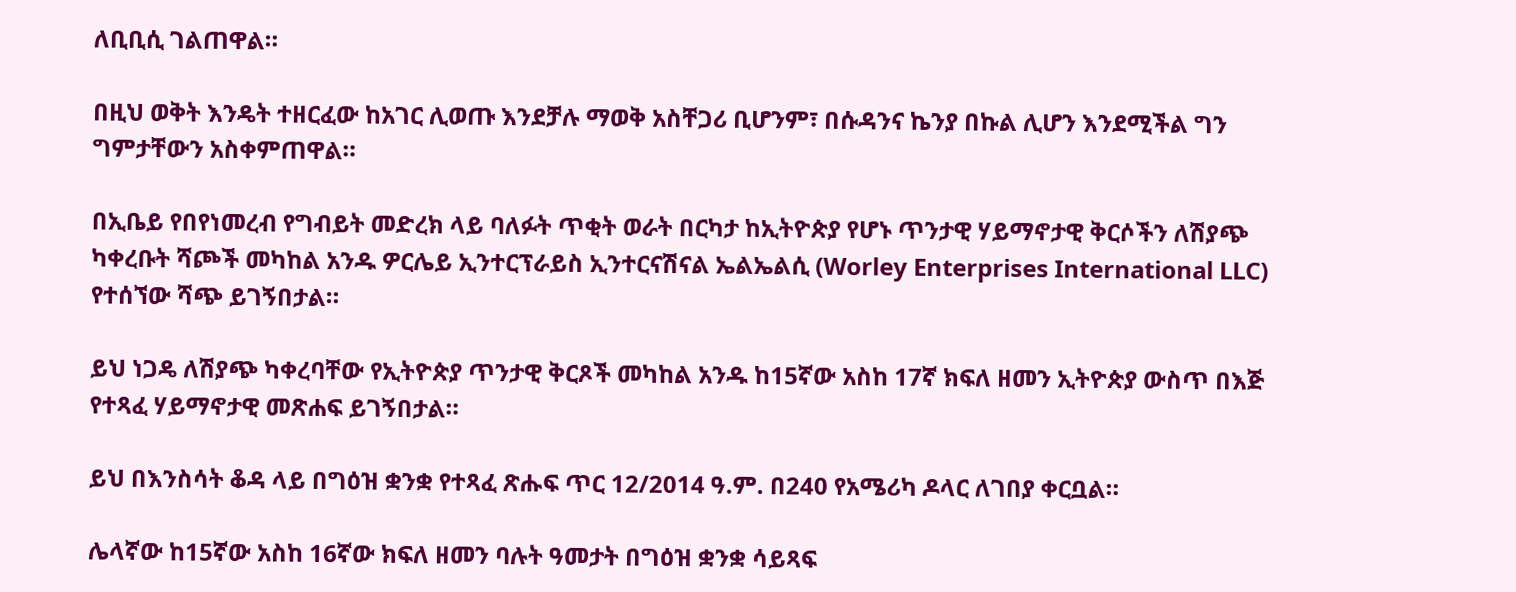ለቢቢሲ ገልጠዋል።

በዚህ ወቅት እንዴት ተዘርፈው ከአገር ሊወጡ እንደቻሉ ማወቅ አስቸጋሪ ቢሆንም፣ በሱዳንና ኬንያ በኩል ሊሆን እንደሚችል ግን ግምታቸውን አስቀምጠዋል።

በኢቤይ የበየነመረብ የግብይት መድረክ ላይ ባለፉት ጥቂት ወራት በርካታ ከኢትዮጵያ የሆኑ ጥንታዊ ሃይማኖታዊ ቅርሶችን ለሽያጭ ካቀረቡት ሻጮች መካከል አንዱ ዎርሌይ ኢንተርፕራይስ ኢንተርናሽናል ኤልኤልሲ (Worley Enterprises International LLC) የተሰኘው ሻጭ ይገኝበታል።

ይህ ነጋዴ ለሽያጭ ካቀረባቸው የኢትዮጵያ ጥንታዊ ቅርጾች መካከል አንዱ ከ15ኛው አስከ 17ኛ ክፍለ ዘመን ኢትዮጵያ ውስጥ በእጅ የተጻፈ ሃይማኖታዊ መጽሐፍ ይገኝበታል።

ይህ በእንስሳት ቆዳ ላይ በግዕዝ ቋንቋ የተጻፈ ጽሑፍ ጥር 12/2014 ዓ.ም. በ240 የአሜሪካ ዶላር ለገበያ ቀርቧል።

ሌላኛው ከ15ኛው አስከ 16ኛው ክፍለ ዘመን ባሉት ዓመታት በግዕዝ ቋንቋ ሳይጻፍ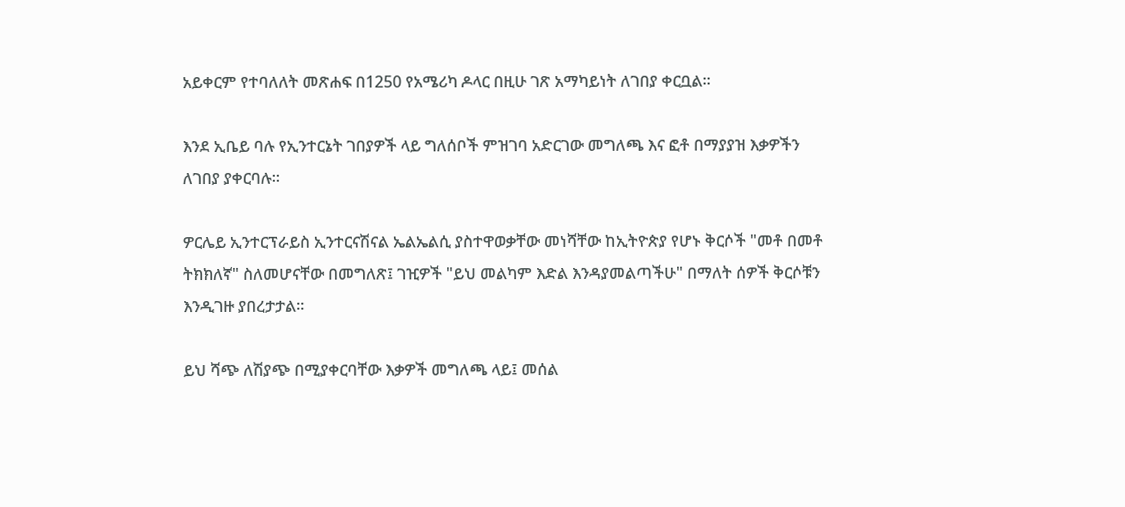አይቀርም የተባለለት መጽሐፍ በ1250 የአሜሪካ ዶላር በዚሁ ገጽ አማካይነት ለገበያ ቀርቧል።

እንደ ኢቤይ ባሉ የኢንተርኔት ገበያዎች ላይ ግለሰቦች ምዝገባ አድርገው መግለጫ እና ፎቶ በማያያዝ እቃዎችን ለገበያ ያቀርባሉ።

ዎርሌይ ኢንተርፕራይስ ኢንተርናሽናል ኤልኤልሲ ያስተዋወቃቸው መነሻቸው ከኢትዮጵያ የሆኑ ቅርሶች "መቶ በመቶ ትክክለኛ" ስለመሆናቸው በመግለጽ፤ ገዢዎች "ይህ መልካም እድል እንዳያመልጣችሁ" በማለት ሰዎች ቅርሶቹን እንዲገዙ ያበረታታል።

ይህ ሻጭ ለሽያጭ በሚያቀርባቸው እቃዎች መግለጫ ላይ፤ መሰል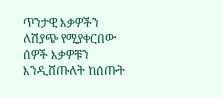ጥንታዊ እቃዎችን ለሽያጭ የሚያቀርበው ሰዎች እቃዎቹን እንዲሸጡለት ከሰጡት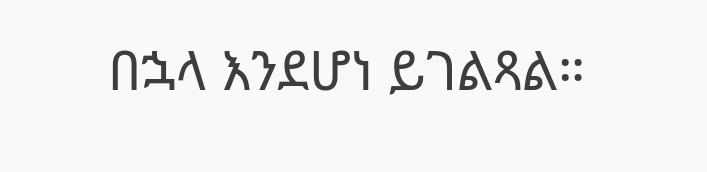በኋላ እንደሆነ ይገልጻል።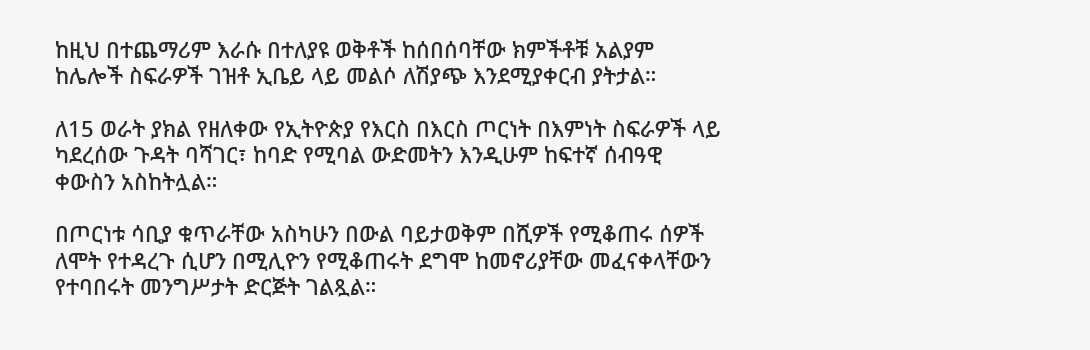ከዚህ በተጨማሪም እራሱ በተለያዩ ወቅቶች ከሰበሰባቸው ክምችቶቹ አልያም ከሌሎች ስፍራዎች ገዝቶ ኢቤይ ላይ መልሶ ለሽያጭ እንደሚያቀርብ ያትታል።

ለ15 ወራት ያክል የዘለቀው የኢትዮጵያ የእርስ በእርስ ጦርነት በእምነት ስፍራዎች ላይ ካደረሰው ጉዳት ባሻገር፣ ከባድ የሚባል ውድመትን እንዲሁም ከፍተኛ ሰብዓዊ ቀውስን አስከትሏል።

በጦርነቱ ሳቢያ ቁጥራቸው አስካሁን በውል ባይታወቅም በሺዎች የሚቆጠሩ ሰዎች ለሞት የተዳረጉ ሲሆን በሚሊዮን የሚቆጠሩት ደግሞ ከመኖሪያቸው መፈናቀላቸውን የተባበሩት መንግሥታት ድርጅት ገልጿል።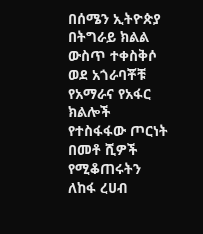በሰሜን ኢትዮጵያ በትግራይ ክልል ውስጥ ተቀስቅሶ ወደ አጎራባቾቹ የአማራና የአፋር ክልሎች የተስፋፋው ጦርነት በመቶ ሺዎች የሚቆጠሩትን ለከፋ ረሀብ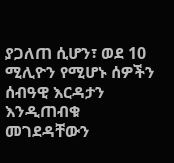ያጋለጠ ሲሆን፣ ወደ 10 ሚሊዮን የሚሆኑ ሰዎችን ሰብዓዊ እርዳታን እንዲጠብቁ መገደዳቸውን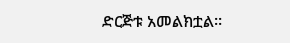ድርጅቱ አመልክቷል።